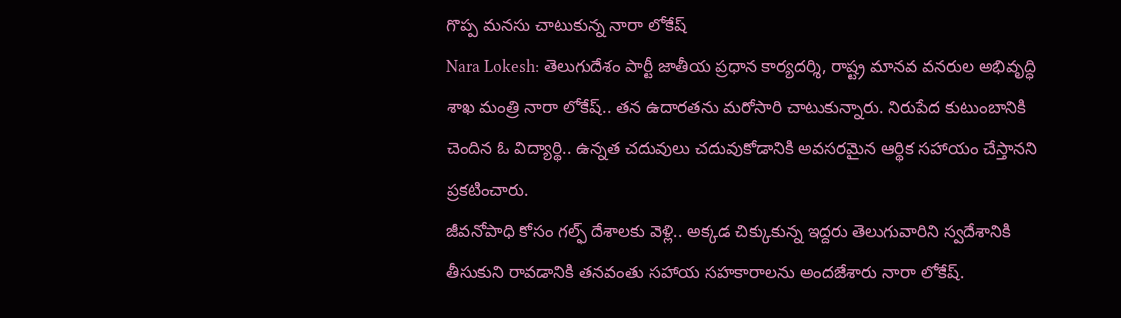గొప్ప మనసు చాటుకున్న నారా లోకేష్
Nara Lokesh: తెలుగుదేశం పార్టీ జాతీయ ప్రధాన కార్యదర్శి, రాష్ట్ర మానవ వనరుల అభివృద్ధి శాఖ మంత్రి నారా లోకేష్.. తన ఉదారతను మరోసారి చాటుకున్నారు. నిరుపేద కుటుంబానికి చెందిన ఓ విద్యార్థి.. ఉన్నత చదువులు చదువుకోడానికి అవసరమైన ఆర్థిక సహాయం చేస్తానని ప్రకటించారు.
జీవనోపాధి కోసం గల్ఫ్ దేశాలకు వెళ్లి.. అక్కడ చిక్కుకున్న ఇద్దరు తెలుగువారిని స్వదేశానికి తీసుకుని రావడానికి తనవంతు సహాయ సహకారాలను అందజేశారు నారా లోకేష్.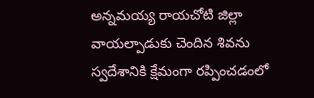అన్నమయ్య రాయచోటి జిల్లా వాయల్పాడుకు చెందిన శివను స్వదేశానికి క్షేమంగా రప్పించడంలో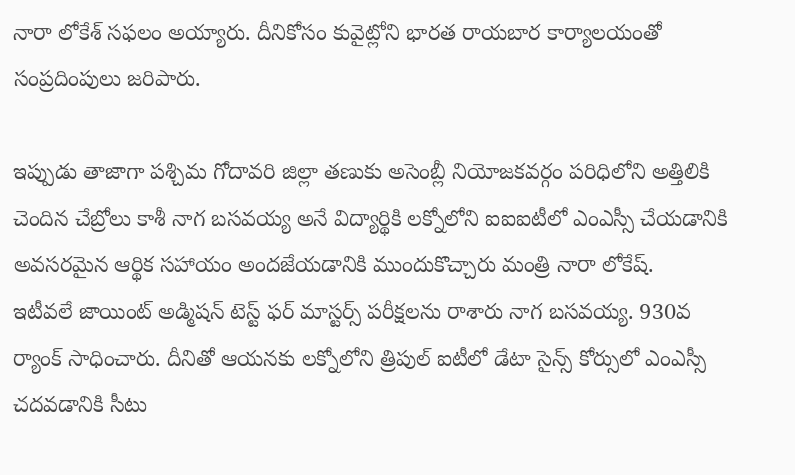నారా లోకేశ్ సఫలం అయ్యారు. దీనికోసం కువైట్లోని భారత రాయబార కార్యాలయంతో సంప్రదింపులు జరిపారు.

ఇప్పుడు తాజాగా పశ్చిమ గోదావరి జిల్లా తణుకు అసెంబ్లీ నియోజకవర్గం పరిధిలోని అత్తిలికి చెందిన చేబ్రోలు కాశీ నాగ బసవయ్య అనే విద్యార్థికి లక్నోలోని ఐఐఐటీలో ఎంఎస్సీ చేయడానికి అవసరమైన ఆర్థిక సహాయం అందజేయడానికి ముందుకొచ్చారు మంత్రి నారా లోకేష్.
ఇటీవలే జాయింట్ అడ్మిషన్ టెస్ట్ ఫర్ మాస్టర్స్ పరీక్షలను రాశారు నాగ బసవయ్య. 930వ ర్యాంక్ సాధించారు. దీనితో ఆయనకు లక్నోలోని త్రిపుల్ ఐటీలో డేటా సైన్స్ కోర్సులో ఎంఎస్సీ చదవడానికి సీటు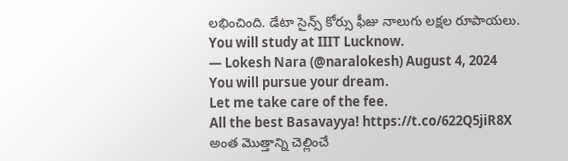లభించింది. డేటా సైన్స్ కోర్సు ఫీజు నాలుగు లక్షల రూపాయలు.
You will study at IIIT Lucknow.
— Lokesh Nara (@naralokesh) August 4, 2024
You will pursue your dream.
Let me take care of the fee.
All the best Basavayya! https://t.co/622Q5jiR8X
అంత మొత్తాన్ని చెల్లించే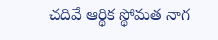చదివే ఆర్థిక స్థోమత నాగ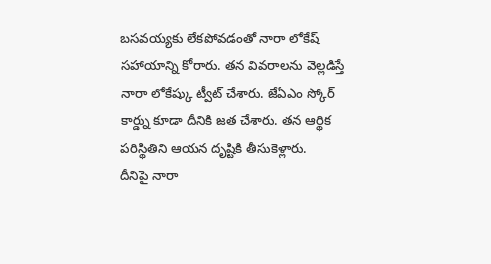బసవయ్యకు లేకపోవడంతో నారా లోకేష్ సహాయాన్ని కోరారు. తన వివరాలను వెల్లడిస్తే నారా లోకేష్కు ట్వీట్ చేశారు. జేఏఎం స్కోర్ కార్డ్ను కూడా దీనికి జత చేశారు. తన ఆర్థిక పరిస్థితిని ఆయన దృష్టికి తీసుకెళ్లారు.
దీనిపై నారా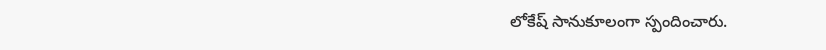లోకేష్ సానుకూలంగా స్పందించారు.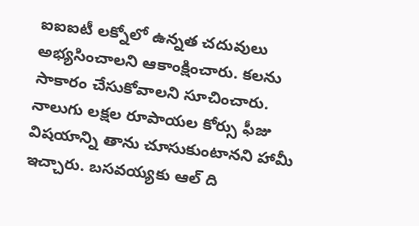ఐఐఐటీ లక్నోలో ఉన్నత చదువులు అభ్యసించాలని ఆకాంక్షించారు. కలను సాకారం చేసుకోవాలని సూచించారు. నాలుగు లక్షల రూపాయల కోర్సు ఫీజు విషయాన్ని తాను చూసుకుంటానని హామీ ఇచ్చారు. బసవయ్యకు ఆల్ ది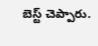బెస్ట్ చెప్పారు.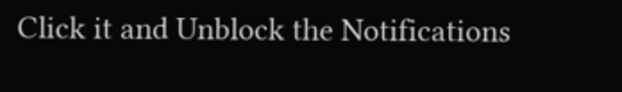Click it and Unblock the Notifications